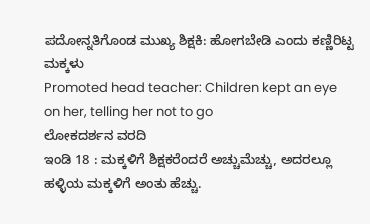ಪದೋನ್ನತಿಗೊಂಡ ಮುಖ್ಯ ಶಿಕ್ಷಕಿ: ಹೋಗಬೇಡಿ ಎಂದು ಕಣ್ಣಿರಿಟ್ಟ ಮಕ್ಕಳು
Promoted head teacher: Children kept an eye on her, telling her not to go
ಲೋಕದರ್ಶನ ವರದಿ
ಇಂಡಿ 18 : ಮಕ್ಕಳಿಗೆ ಶಿಕ್ಷಕರೆಂದರೆ ಅಚ್ಚುಮೆಚ್ಚು, ಅದರಲ್ಲೂ ಹಳ್ಳಿಯ ಮಕ್ಕಳಿಗೆ ಅಂತು ಹೆಚ್ಚು.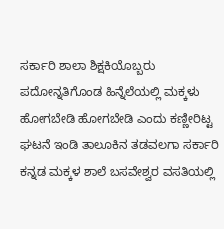ಸರ್ಕಾರಿ ಶಾಲಾ ಶಿಕ್ಷಕಿಯೊಬ್ಬರು ಪದೋನ್ನತಿಗೊಂಡ ಹಿನ್ನೆಲೆಯಲ್ಲಿ ಮಕ್ಕಳು ಹೋಗಬೇಡಿ ಹೋಗಬೇಡಿ ಎಂದು ಕಣ್ಣೀರಿಟ್ಟ ಘಟನೆ ಇಂಡಿ ತಾಲೂಕಿನ ತಡವಲಗಾ ಸರ್ಕಾರಿ ಕನ್ನಡ ಮಕ್ಕಳ ಶಾಲೆ ಬಸವೇಶ್ವರ ವಸತಿಯಲ್ಲಿ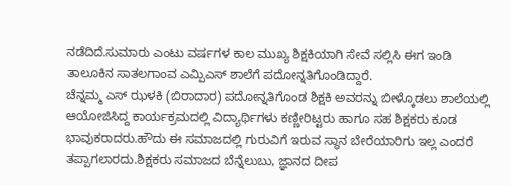ನಡೆದಿದೆ.ಸುಮಾರು ಎಂಟು ವರ್ಷಗಳ ಕಾಲ ಮುಖ್ಯ ಶಿಕ್ಷಕಿಯಾಗಿ ಸೇವೆ ಸಲ್ಲಿಸಿ ಈಗ ಇಂಡಿ ತಾಲೂಕಿನ ಸಾತಲಗಾಂವ ಎಮ್ಪಿಎಸ್ ಶಾಲೆಗೆ ಪದೋನ್ನತಿಗೊಂಡಿದ್ದಾರೆ.
ಚೆನ್ನಮ್ಮ ಎಸ್ ಝಳಕಿ (ಬಿರಾದಾರ) ಪದೋನ್ನತಿಗೊಂಡ ಶಿಕ್ಷಕಿ ಅವರನ್ನು ಬೀಳ್ಕೊಡಲು ಶಾಲೆಯಲ್ಲಿ ಆಯೋಜಿಸಿದ್ದ ಕಾರ್ಯಕ್ರಮದಲ್ಲಿ ವಿದ್ಯಾರ್ಥಿಗಳು ಕಣ್ಣೀರಿಟ್ಟರು ಹಾಗೂ ಸಹ ಶಿಕ್ಷಕರು ಕೂಡ ಭಾವುಕರಾದರು.ಹೌದು ಈ ಸಮಾಜದಲ್ಲಿ ಗುರುವಿಗೆ ಇರುವ ಸ್ಥಾನ ಬೇರೆಯಾರಿಗು ಇಲ್ಲ ಎಂದರೆ ತಪ್ಪಾಗಲಾರದು.ಶಿಕ್ಷಕರು ಸಮಾಜದ ಬೆನ್ನೆಲುಬು, ಜ್ಞಾನದ ದೀಪ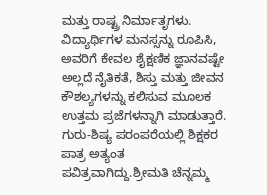ಮತ್ತು ರಾಷ್ಟ್ರ ನಿರ್ಮಾತೃಗಳು. ವಿದ್ಯಾರ್ಥಿಗಳ ಮನಸ್ಸನ್ನು ರೂಪಿಸಿ, ಅವರಿಗೆ ಕೇವಲ ಶೈಕ್ಷಣಿಕ ಜ್ಞಾನವಷ್ಟೇ ಅಲ್ಲದೆ ನೈತಿಕತೆ, ಶಿಸ್ತು ಮತ್ತು ಜೀವನ ಕೌಶಲ್ಯಗಳನ್ನು ಕಲಿಸುವ ಮೂಲಕ ಉತ್ತಮ ಪ್ರಜೆಗಳನ್ನಾಗಿ ಮಾಡುತ್ತಾರೆ.
ಗುರು-ಶಿಷ್ಯ ಪರಂಪರೆಯಲ್ಲಿ ಶಿಕ್ಷಕರ ಪಾತ್ರ ಅತ್ಯಂತ ಪವಿತ್ರವಾಗಿದ್ದು.ಶ್ರೀಮತಿ ಚೆನ್ನಮ್ಮ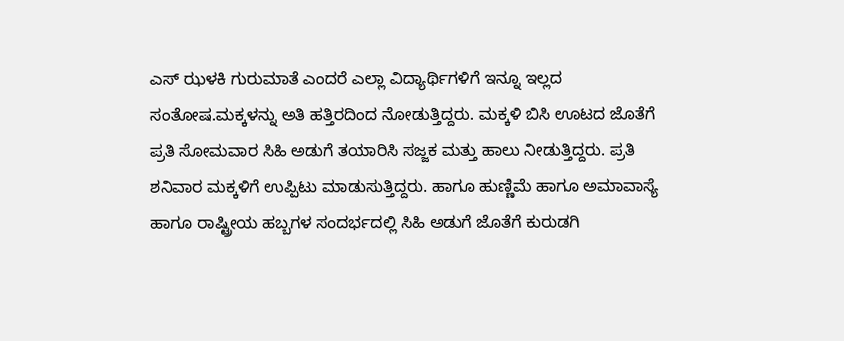ಎಸ್ ಝಳಕಿ ಗುರುಮಾತೆ ಎಂದರೆ ಎಲ್ಲಾ ವಿದ್ಯಾರ್ಥಿಗಳಿಗೆ ಇನ್ನೂ ಇಲ್ಲದ ಸಂತೋಷ.ಮಕ್ಕಳನ್ನು ಅತಿ ಹತ್ತಿರದಿಂದ ನೋಡುತ್ತಿದ್ದರು. ಮಕ್ಕಳಿ ಬಿಸಿ ಊಟದ ಜೊತೆಗೆ ಪ್ರತಿ ಸೋಮವಾರ ಸಿಹಿ ಅಡುಗೆ ತಯಾರಿಸಿ ಸಜ್ಜಕ ಮತ್ತು ಹಾಲು ನೀಡುತ್ತಿದ್ದರು. ಪ್ರತಿ ಶನಿವಾರ ಮಕ್ಕಳಿಗೆ ಉಪ್ಪಿಟು ಮಾಡುಸುತ್ತಿದ್ದರು. ಹಾಗೂ ಹುಣ್ಣಿಮೆ ಹಾಗೂ ಅಮಾವಾಸ್ಯೆ ಹಾಗೂ ರಾಷ್ಟ್ರೀಯ ಹಬ್ಬಗಳ ಸಂದರ್ಭದಲ್ಲಿ ಸಿಹಿ ಅಡುಗೆ ಜೊತೆಗೆ ಕುರುಡಗಿ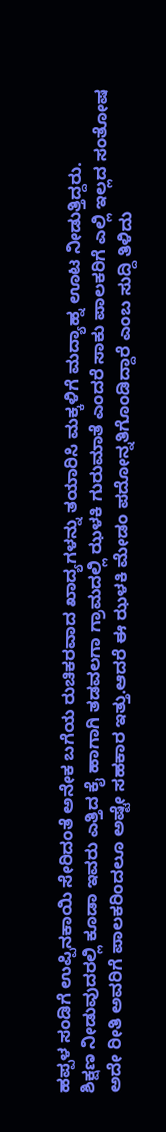ಹಪ್ಪಳ ಸಂಡಿಗೆ ಉಪ್ಪಿನಕಾಯಿ ಸೇರಿದಂತೆ ಅನೇಕ ಬಗೆಯ ರುಚಿಕರವಾದ ಖಾದ್ಯಗಳನ್ನು ತಯಾರಿಸಿ ಮಕ್ಕಳಿಗೆ ಮದ್ಯಾಹ್ನ ಊಟ ನೀಡುತ್ತಿದ್ದರು.
ಶಿಕ್ಷಣ ನೀಡುವುದರಲ್ಲಿ ಕೂಡಾ ಇವರು ಎತ್ತಿದ ಕೈ ಹಾಗಾಗಿ ತಡವಲಗಾ ಗ್ರಾಮದಲ್ಲಿ ಝಳಕಿ ಗುರುಮಾತೆ ಎಂದರೆ ಸಾಕು ಪಾಲಕರಿಗೆ ಎಲ್ಲಿ ಇಲ್ಲದ ಸಂತೋಷ ಅದೇ ರೀತಿ ಅವರಿಗೆ ಪಾಲಕರಿಂದಲೂ ಅಷ್ಟೇ ಸಹಕಾರ ಇತ್ತು.ಆದರೆ ಈ ಝಳಕಿ ಮೇಡಂ ಪದೋನ್ನತಿಗೊಂಡಿದ್ದಾರೆ ಎಂಬ ಸುದ್ದಿ ತಿಳಿದು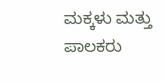ಮಕ್ಕಳು ಮತ್ತು ಪಾಲಕರು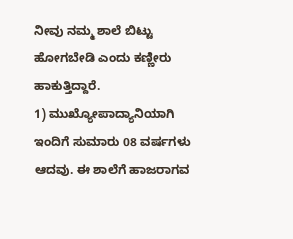ನೀವು ನಮ್ಮ ಶಾಲೆ ಬಿಟ್ಟು ಹೋಗಬೇಡಿ ಎಂದು ಕಣ್ಣೀರು ಹಾಕುತ್ತಿದ್ದಾರೆ.
1) ಮುಖ್ಯೋಪಾದ್ಯಾನಿಯಾಗಿ ಇಂದಿಗೆ ಸುಮಾರು 08 ವರ್ಷಗಳು ಆದವು. ಈ ಶಾಲೆಗೆ ಹಾಜರಾಗವ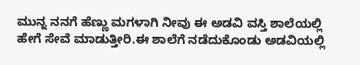ಮುನ್ನ ನನಗೆ ಹೆಣ್ಣು ಮಗಳಾಗಿ ನೀವು ಈ ಅಡವಿ ವಸ್ತಿ ಶಾಲೆಯಲ್ಲಿ ಹೇಗೆ ಸೇವೆ ಮಾಡುತ್ತೀರಿ.ಈ ಶಾಲೆಗೆ ನಡೆದುಕೊಂಡು ಅಡವಿಯಲ್ಲಿ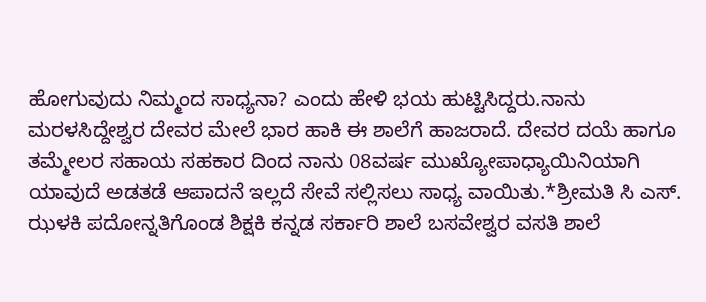ಹೋಗುವುದು ನಿಮ್ಮಂದ ಸಾಧ್ಯನಾ? ಎಂದು ಹೇಳಿ ಭಯ ಹುಟ್ಟಿಸಿದ್ದರು.ನಾನು ಮರಳಸಿದ್ದೇಶ್ವರ ದೇವರ ಮೇಲೆ ಭಾರ ಹಾಕಿ ಈ ಶಾಲೆಗೆ ಹಾಜರಾದೆ. ದೇವರ ದಯೆ ಹಾಗೂ ತಮ್ಮೇಲರ ಸಹಾಯ ಸಹಕಾರ ದಿಂದ ನಾನು 08ವರ್ಷ ಮುಖ್ಯೋಪಾಧ್ಯಾಯಿನಿಯಾಗಿ ಯಾವುದೆ ಅಡತಡೆ ಆಪಾದನೆ ಇಲ್ಲದೆ ಸೇವೆ ಸಲ್ಲಿಸಲು ಸಾಧ್ಯ ವಾಯಿತು.*ಶ್ರೀಮತಿ ಸಿ ಎಸ್. ಝಳಕಿ ಪದೋನ್ನತಿಗೊಂಡ ಶಿಕ್ಷಕಿ ಕನ್ನಡ ಸರ್ಕಾರಿ ಶಾಲೆ ಬಸವೇಶ್ವರ ವಸತಿ ಶಾಲೆ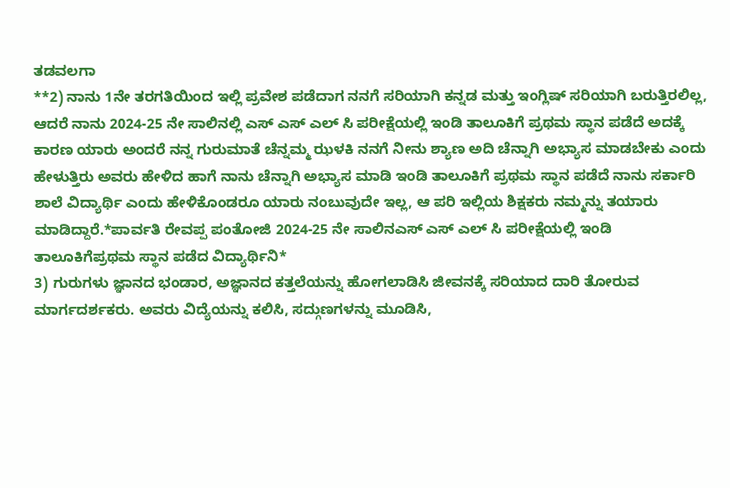ತಡವಲಗಾ
**2) ನಾನು 1ನೇ ತರಗತಿಯಿಂದ ಇಲ್ಲಿ ಪ್ರವೇಶ ಪಡೆದಾಗ ನನಗೆ ಸರಿಯಾಗಿ ಕನ್ನಡ ಮತ್ತು ಇಂಗ್ಲಿಷ್ ಸರಿಯಾಗಿ ಬರುತ್ತಿರಲಿಲ್ಲ, ಆದರೆ ನಾನು 2024-25 ನೇ ಸಾಲಿನಲ್ಲಿ ಎಸ್ ಎಸ್ ಎಲ್ ಸಿ ಪರೀಕ್ಷೆಯಲ್ಲಿ ಇಂಡಿ ತಾಲೂಕಿಗೆ ಪ್ರಥಮ ಸ್ಥಾನ ಪಡೆದೆ ಅದಕ್ಕೆ ಕಾರಣ ಯಾರು ಅಂದರೆ ನನ್ನ ಗುರುಮಾತೆ ಚೆನ್ನಮ್ಮ ಝಳಕಿ ನನಗೆ ನೀನು ಶ್ಯಾಣ ಅದಿ ಚೆನ್ನಾಗಿ ಅಭ್ಯಾಸ ಮಾಡಬೇಕು ಎಂದು ಹೇಳುತ್ತಿರು ಅವರು ಹೇಳಿದ ಹಾಗೆ ನಾನು ಚೆನ್ನಾಗಿ ಅಭ್ಯಾಸ ಮಾಡಿ ಇಂಡಿ ತಾಲೂಕಿಗೆ ಪ್ರಥಮ ಸ್ಥಾನ ಪಡೆದೆ ನಾನು ಸರ್ಕಾರಿ ಶಾಲೆ ವಿದ್ಯಾರ್ಥಿ ಎಂದು ಹೇಳಿಕೊಂಡರೂ ಯಾರು ನಂಬುವುದೇ ಇಲ್ಲ, ಆ ಪರಿ ಇಲ್ಲಿಯ ಶಿಕ್ಷಕರು ನಮ್ಮನ್ನು ತಯಾರು ಮಾಡಿದ್ದಾರೆ.*ಪಾರ್ವತಿ ರೇವಪ್ಪ ಪಂತೋಜಿ 2024-25 ನೇ ಸಾಲಿನಎಸ್ ಎಸ್ ಎಲ್ ಸಿ ಪರೀಕ್ಷೆಯಲ್ಲಿ ಇಂಡಿ ತಾಲೂಕಿಗೆಪ್ರಥಮ ಸ್ಥಾನ ಪಡೆದ ವಿದ್ಯಾರ್ಥಿನಿ*
3) ಗುರುಗಳು ಜ್ಞಾನದ ಭಂಡಾರ, ಅಜ್ಞಾನದ ಕತ್ತಲೆಯನ್ನು ಹೋಗಲಾಡಿಸಿ ಜೀವನಕ್ಕೆ ಸರಿಯಾದ ದಾರಿ ತೋರುವ ಮಾರ್ಗದರ್ಶಕರು. ಅವರು ವಿದ್ಯೆಯನ್ನು ಕಲಿಸಿ, ಸದ್ಗುಣಗಳನ್ನು ಮೂಡಿಸಿ,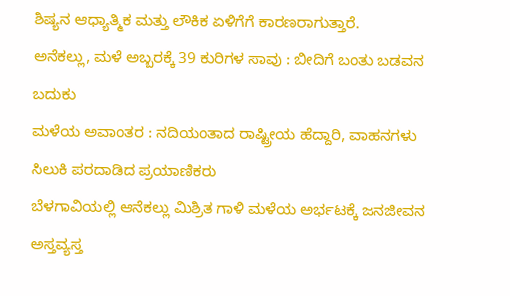ಶಿಷ್ಯನ ಆಧ್ಯಾತ್ಮಿಕ ಮತ್ತು ಲೌಕಿಕ ಏಳಿಗೆಗೆ ಕಾರಣರಾಗುತ್ತಾರೆ.
ಅನೆಕಲ್ಲು, ಮಳೆ ಅಬ್ಬರಕ್ಕೆ 39 ಕುರಿಗಳ ಸಾವು : ಬೀದಿಗೆ ಬಂತು ಬಡವನ ಬದುಕು
ಮಳೆಯ ಅವಾಂತರ : ನದಿಯಂತಾದ ರಾಷ್ಟ್ರೀಯ ಹೆದ್ದಾರಿ, ವಾಹನಗಳು ಸಿಲುಕಿ ಪರದಾಡಿದ ಪ್ರಯಾಣಿಕರು
ಬೆಳಗಾವಿಯಲ್ಲಿ ಆನೆಕಲ್ಲು ಮಿಶ್ರಿತ ಗಾಳಿ ಮಳೆಯ ಅರ್ಭಟಕ್ಕೆ ಜನಜೀವನ ಅಸ್ತವ್ಯಸ್ತ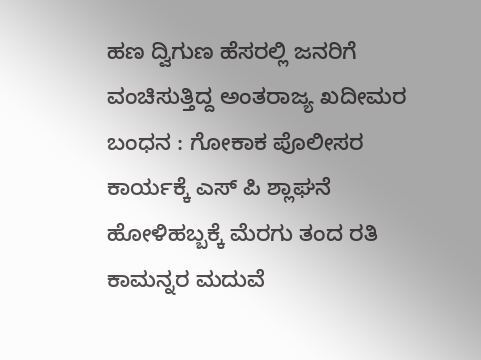ಹಣ ದ್ವಿಗುಣ ಹೆಸರಲ್ಲಿ ಜನರಿಗೆ ವಂಚಿಸುತ್ತಿದ್ದ ಅಂತರಾಜ್ಯ ಖದೀಮರ ಬಂಧನ : ಗೋಕಾಕ ಪೊಲೀಸರ ಕಾರ್ಯಕ್ಕೆ ಎಸ್ ಪಿ ಶ್ಲಾಘನೆ
ಹೋಳಿಹಬ್ಬಕ್ಕೆ ಮೆರಗು ತಂದ ರತಿ ಕಾಮನ್ನರ ಮದುವೆ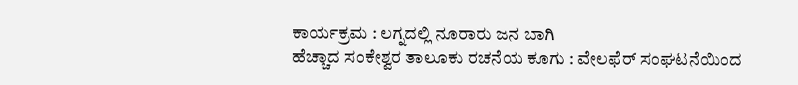ಕಾರ್ಯಕ್ರಮ : ಲಗ್ನದಲ್ಲಿ ನೂರಾರು ಜನ ಬಾಗಿ
ಹೆಚ್ಚಾದ ಸಂಕೇಶ್ವರ ತಾಲೂಕು ರಚನೆಯ ಕೂಗು : ವೇಲಫೆರ್ ಸಂಘಟನೆಯಿಂದ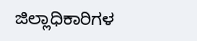ಜಿಲ್ಲಾಧಿಕಾರಿಗಳ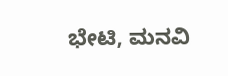ಭೇಟಿ, ಮನವಿ